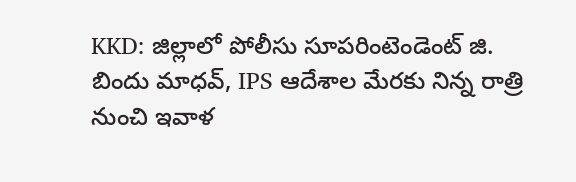KKD: జిల్లాలో పోలీసు సూపరింటెండెంట్ జి. బిందు మాధవ్, IPS ఆదేశాల మేరకు నిన్న రాత్రి నుంచి ఇవాళ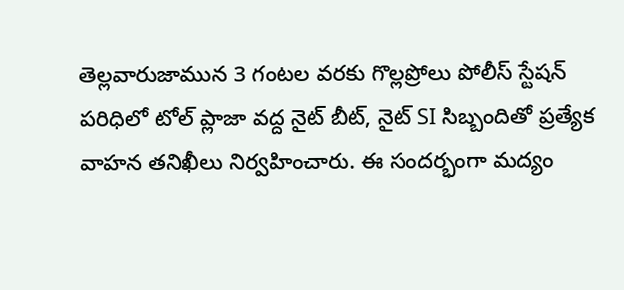తెల్లవారుజామున 3 గంటల వరకు గొల్లప్రోలు పోలీస్ స్టేషన్ పరిధిలో టోల్ ప్లాజా వద్ద నైట్ బీట్, నైట్ SI సిబ్బందితో ప్రత్యేక వాహన తనిఖీలు నిర్వహించారు. ఈ సందర్భంగా మద్యం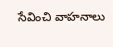సేవించి వాహనాలు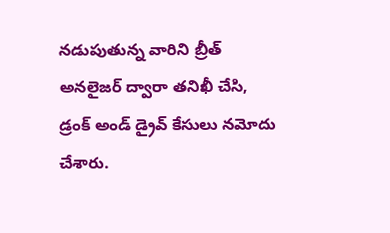నడుపుతున్న వారిని బ్రీత్ అనలైజర్ ద్వారా తనిఖీ చేసి, డ్రంక్ అండ్ డ్రైవ్ కేసులు నమోదు చేశారు.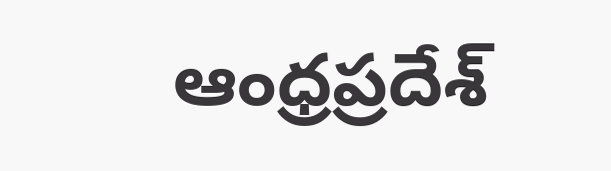ఆంధ్రప్రదేశ్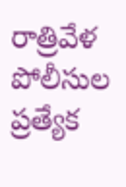రాత్రివేళ పోలీసుల ప్రత్యేక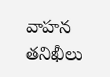వాహన తనిఖీలు